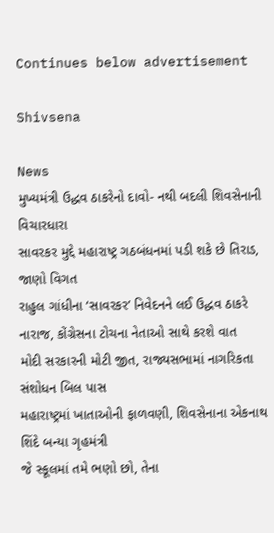Continues below advertisement

Shivsena

News
મુખ્યમંત્રી ઉદ્ધવ ઠાકરેનો દાવો- નથી બદલી શિવસેનાની વિચારધારા
સાવરકર મુદ્દે મહારાષ્ટ્ર ગઠબંધનમાં પડી શકે છે તિરાડ, જાણો વિગત
રાહુલ ગાંધીના ‘સાવરકર’ નિવેદનને લઈ ઉદ્ધવ ઠાકરે નારાજ, કોંગ્રેસના ટોચના નેતાઓ સાથે કરશે વાત
મોદી સરકારની મોટી જીત, રાજ્યસભામાં નાગરિકતા સંશોધન બિલ પાસ
મહારાષ્ટ્રમાં ખાતાઓની ફાળવણી, શિવસેનાના એકનાથ શિંદે બન્યા ગૃહમંત્રી
જે સ્કૂલમાં તમે ભણો છો, તેના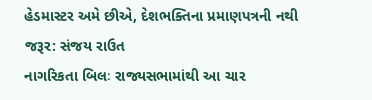હેડમાસ્ટર અમે છીએ, દેશભક્તિના પ્રમાણપત્રની નથી જરૂર: સંજય રાઉત
નાગરિકતા બિલઃ રાજ્યસભામાંથી આ ચાર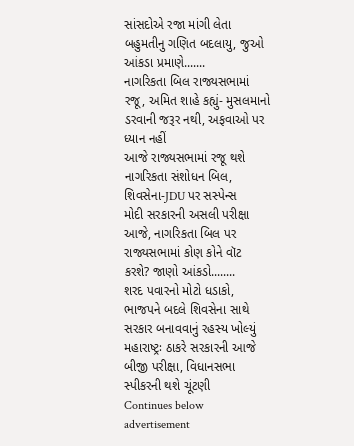સાંસદોએ રજા માંગી લેતા બહુમતીનુ ગણિત બદલાયુ, જુઓ આંકડા પ્રમાણે.......
નાગરિકતા બિલ રાજ્યસભામાં રજૂ, અમિત શાહે કહ્યું- મુસલમાનો ડરવાની જરૂર નથી, અફવાઓ પર ધ્યાન નહીં
આજે રાજ્યસભામાં રજૂ થશે નાગરિકતા સંશોધન બિલ, શિવસેના-JDU પર સસ્પેન્સ
મોદી સરકારની અસલી પરીક્ષા આજે, નાગરિકતા બિલ પર રાજ્યસભામાં કોણ કોને વૉટ કરશે? જાણો આંકડો........
શરદ પવારનો મોટો ધડાકો, ભાજપને બદલે શિવસેના સાથે સરકાર બનાવવાનું રહસ્ય ખોલ્યું
મહારાષ્ટ્રઃ ઠાકરે સરકારની આજે બીજી પરીક્ષા, વિધાનસભા સ્પીકરની થશે ચૂંટણી
Continues below advertisement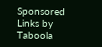Sponsored Links by Taboola